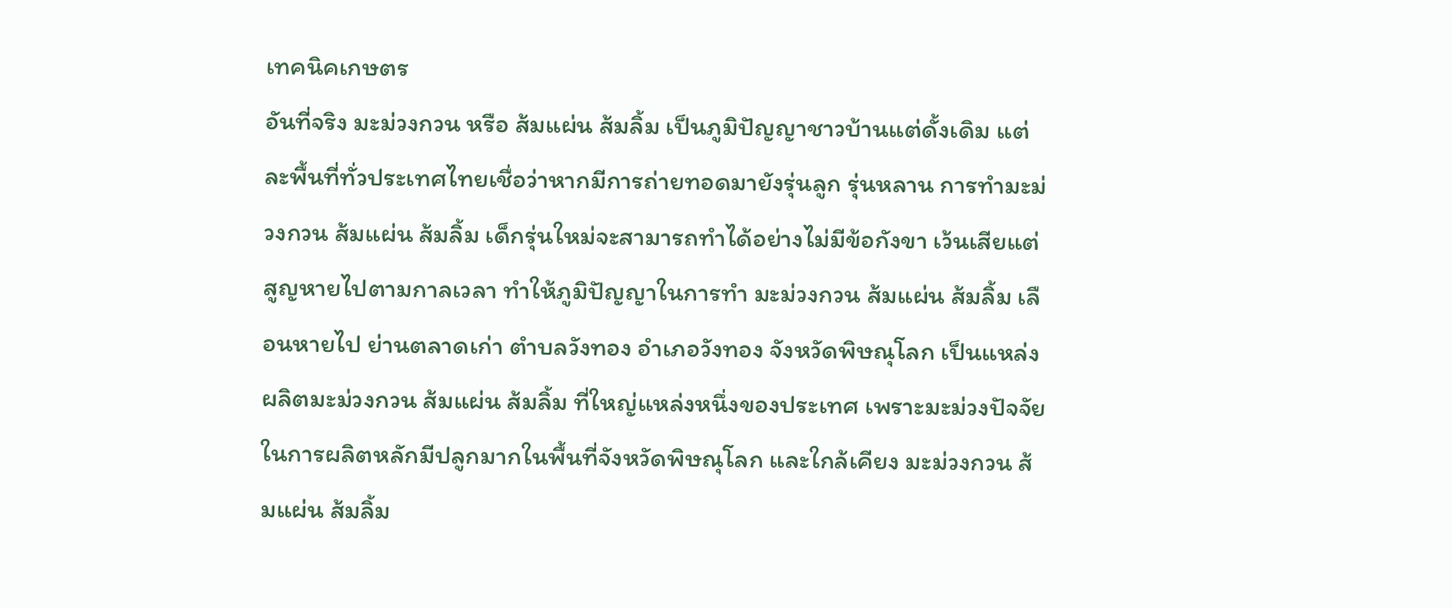เทคนิคเกษตร
อันที่จริง มะม่วงกวน หรือ ส้มแผ่น ส้มลิ้ม เป็นภูมิปัญญาชาวบ้านแต่ดั้งเดิม แต่ละพื้นที่ทั่วประเทศไทยเชื่อว่าหากมีการถ่ายทอดมายังรุ่นลูก รุ่นหลาน การทำมะม่วงกวน ส้มแผ่น ส้มลิ้ม เด็กรุ่นใหม่จะสามารถทำได้อย่างไม่มีข้อกังขา เว้นเสียแต่สูญหายไปตามกาลเวลา ทำให้ภูมิปัญญาในการทำ มะม่วงกวน ส้มแผ่น ส้มลิ้ม เลือนหายไป ย่านตลาดเก่า ตำบลวังทอง อำเภอวังทอง จังหวัดพิษณุโลก เป็นแหล่งผลิตมะม่วงกวน ส้มแผ่น ส้มลิ้ม ที่ใหญ่แหล่งหนึ่งของประเทศ เพราะมะม่วงปัจจัยในการผลิตหลักมีปลูกมากในพื้นที่จังหวัดพิษณุโลก และใกล้เคียง มะม่วงกวน ส้มแผ่น ส้มลิ้ม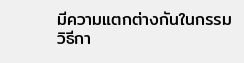มีความแตกต่างกันในกรรมวิธีกา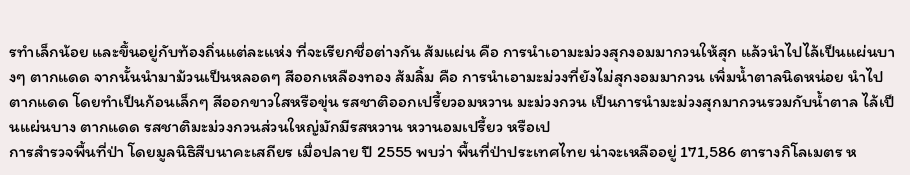รทำเล็กน้อย และขึ้นอยู่กับท้องถิ่นแต่ละแห่ง ที่จะเรียกชื่อต่างกัน ส้มแผ่น คือ การนำเอามะม่วงสุกงอมมากวนให้สุก แล้วนำไปไล้เป็นแผ่นบางๆ ตากแดด จากนั้นนำมาม้วนเป็นหลอดๆ สีออกเหลืองทอง ส้มลิ้ม คือ การนำเอามะม่วงที่ยังไม่สุกงอมมากวน เพิ่มน้ำตาลนิดหน่อย นำไปตากแดด โดยทำเป็นก้อนเล็กๆ สีออกขาวใสหรือขุ่น รสชาติออกเปรี้ยวอมหวาน มะม่วงกวน เป็นการนำมะม่วงสุกมากวนรวมกับน้ำตาล ไล้เป็นแผ่นบาง ตากแดด รสชาติมะม่วงกวนส่วนใหญ่มักมีรสหวาน หวานอมเปรี้ยว หรือเป
การสำรวจพื้นที่ป่า โดยมูลนิธิสืบนาคะเสถียร เมื่อปลาย ปี 2555 พบว่า พื้นที่ป่าประเทศไทย น่าจะเหลืออยู่ 171,586 ตารางกิโลเมตร ห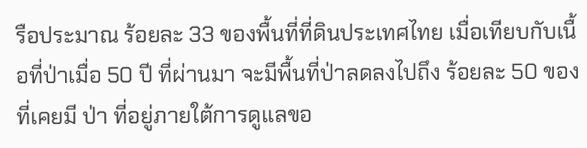รือประมาณ ร้อยละ 33 ของพื้นที่ที่ดินประเทศไทย เมื่อเทียบกับเนื้อที่ป่าเมื่อ 50 ปี ที่ผ่านมา จะมีพื้นที่ป่าลดลงไปถึง ร้อยละ 50 ของที่เคยมี ป่า ที่อยู่ภายใต้การดูแลขอ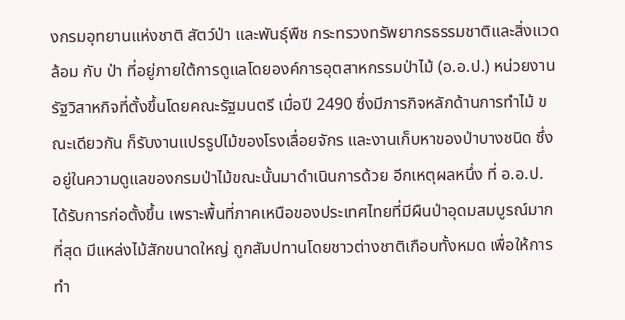งกรมอุทยานแห่งชาติ สัตว์ป่า และพันธุ์พืช กระทรวงทรัพยากรธรรมชาติและสิ่งแวดล้อม กับ ป่า ที่อยู่ภายใต้การดูแลโดยองค์การอุตสาหกรรมป่าไม้ (อ.อ.ป.) หน่วยงานรัฐวิสาหกิจที่ตั้งขึ้นโดยคณะรัฐมนตรี เมื่อปี 2490 ซึ่งมีภารกิจหลักด้านการทำไม้ ขณะเดียวกัน ก็รับงานแปรรูปไม้ของโรงเลื่อยจักร และงานเก็บหาของป่าบางชนิด ซึ่งอยู่ในความดูแลของกรมป่าไม้ขณะนั้นมาดำเนินการด้วย อีกเหตุผลหนึ่ง ที่ อ.อ.ป. ได้รับการก่อตั้งขึ้น เพราะพื้นที่ภาคเหนือของประเทศไทยที่มีผืนป่าอุดมสมบูรณ์มากที่สุด มีแหล่งไม้สักขนาดใหญ่ ถูกสัมปทานโดยชาวต่างชาติเกือบทั้งหมด เพื่อให้การทำ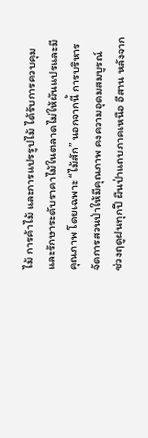ไม้ การค้าไม้ และการแปรรูปไม้ ได้รับการควบคุมและรักษาระดับราคาไม้ในตลาดไม่ให้ผันแปรและมีคุณภาพ โดยเฉพาะ “ไม้สัก” นอกจากนี้ การบริหารจัดการสวนป่าให้มีคุณภาพ คงความอุดมสมบูรณ์
ช่วงฤดูฝนทุกปี ผืนป่าแถบภาคเหนือ อีสาน หลังจาก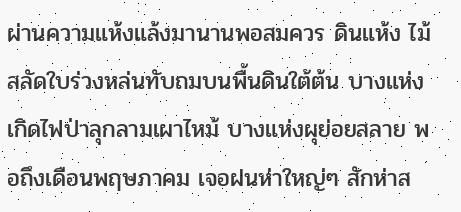ผ่านความแห้งแล้งมานานพอสมควร ดินแห้ง ไม้สลัดใบร่วงหล่นทับถมบนพื้นดินใต้ต้น บางแห่งเกิดไฟป่าลุกลามเผาไหม้ บางแห่งผุย่อยสลาย พอถึงเดือนพฤษภาคม เจอฝนห่าใหญ่ๆ สักห่าส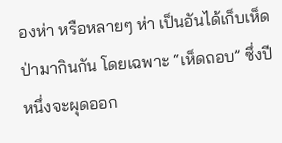องห่า หรือหลายๆ ห่า เป็นอันได้เก็บเห็ดป่ามากินกัน โดยเฉพาะ “เห็ดถอบ” ซึ่งปีหนึ่งจะผุดออก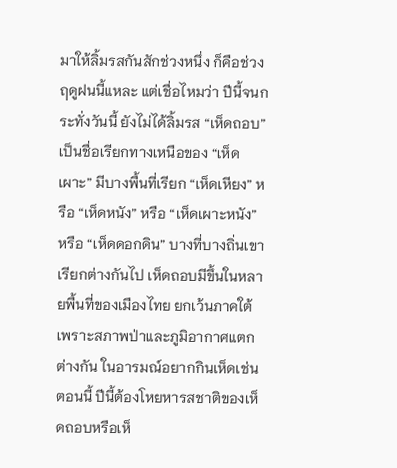มาให้ลิ้มรสกันสักช่วงหนึ่ง ก็คือช่วงฤดูฝนนี้แหละ แต่เชื่อไหมว่า ปีนี้จนกระทั่งวันนี้ ยังไม่ได้ลิ้มรส “เห็ดถอบ” เป็นชื่อเรียกทางเหนือของ “เห็ดเผาะ” มีบางพื้นที่เรียก “เห็ดเหียง” หรือ “เห็ดหนัง” หรือ “เห็ดเผาะหนัง” หรือ “เห็ดดอกดิน” บางที่บางถิ่นเขาเรียกต่างกันไป เห็ดถอบมีขึ้นในหลายพื้นที่ของเมืองไทย ยกเว้นภาคใต้ เพราะสภาพป่าและภูมิอากาศแตกต่างกัน ในอารมณ์อยากกินเห็ดเช่นตอนนี้ ปีนี้ต้องโหยหารสชาติของเห็ดถอบหรือเห็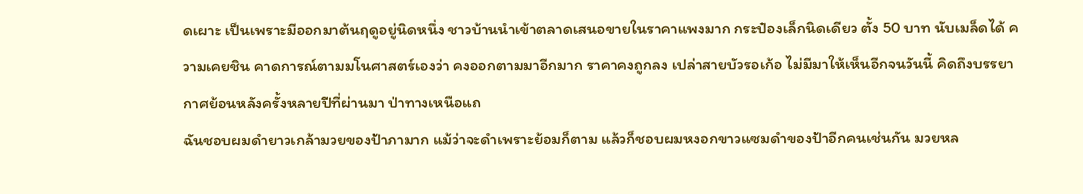ดเผาะ เป็นเพราะมีออกมาต้นฤดูอยู่นิดหนึ่ง ชาวบ้านนำเข้าตลาดเสนอขายในราคาแพงมาก กระป๋องเล็กนิดเดียว ตั้ง 50 บาท นับเมล็ดได้ ความเคยชิน คาดการณ์ตามมโนศาสตร์เองว่า คงออกตามมาอีกมาก ราคาคงถูกลง เปล่าสายบัวรอเก้อ ไม่มีมาให้เห็นอีกจนวันนี้ คิดถึงบรรยากาศย้อนหลังครั้งหลายปีที่ผ่านมา ป่าทางเหนือแถ
ฉันชอบผมดำยาวเกล้ามวยของป้าภามาก แม้ว่าจะดำเพราะย้อมก็ตาม แล้วก็ชอบผมหงอกขาวแซมดำของป้าอีกคนเช่นกัน มวยหล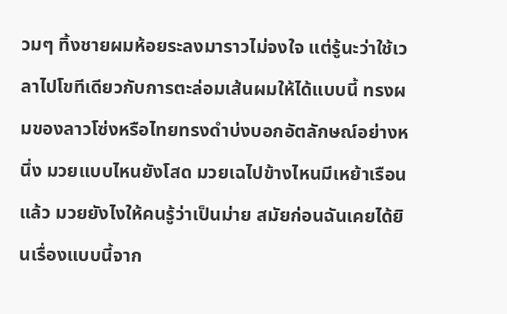วมๆ ทิ้งชายผมห้อยระลงมาราวไม่จงใจ แต่รู้นะว่าใช้เวลาไปโขทีเดียวกับการตะล่อมเส้นผมให้ได้แบบนี้ ทรงผมของลาวโซ่งหรือไทยทรงดำบ่งบอกอัตลักษณ์อย่างหนึ่ง มวยแบบไหนยังโสด มวยเฉไปข้างไหนมีเหย้าเรือนแล้ว มวยยังไงให้คนรู้ว่าเป็นม่าย สมัยก่อนฉันเคยได้ยินเรื่องแบบนี้จาก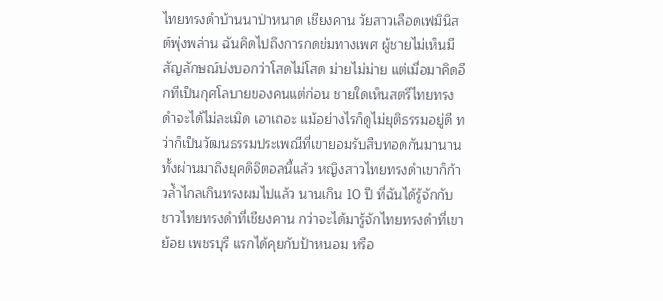ไทยทรงดำบ้านนาป่าหนาด เชียงคาน วัยสาวเลือดเฟมินิสต์พุ่งพล่าน ฉันคิดไปถึงการกดข่มทางเพศ ผู้ชายไม่เห็นมีสัญลักษณ์บ่งบอกว่าโสดไม่โสด ม่ายไม่ม่าย แต่เมื่อมาคิดอีกทีเป็นกุศโลบายของคนแต่ก่อน ชายใดเห็นสตรีไทยทรงดำจะได้ไม่ละเมิด เอาเถอะ แม้อย่างไรก็ดูไม่ยุติธรรมอยู่ดี ทว่าก็เป็นวัฒนธรรมประเพณีที่เขายอมรับสืบทอดกันมานาน ทั้งผ่านมาถึงยุคดิจิตอลนี้แล้ว หญิงสาวไทยทรงดำเขาก็ก้าวล้ำไกลเกินทรงผมไปแล้ว นานเกิน 10 ปี ที่ฉันได้รู้จักกับชาวไทยทรงดำที่เชียงคาน กว่าจะได้มารู้จักไทยทรงดำที่เขาย้อย เพชรบุรี แรกได้คุยกับป้าหนอม หรือ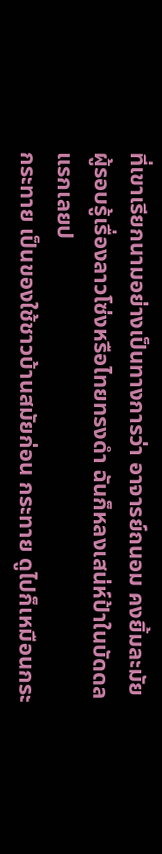ที่เขาเรียกนามอย่างเป็นทางการว่า อาจารย์ถนอม คงยิ้มละมัย ผู้รอบรู้เรื่องลาวโซ่งหรือไทยทรงดำ ฉันก็หลงเสน่ห์ป้าในบัดดล แรกเลยป
กระทาย เป็นของใช้ชาวบ้านสมัยก่อน กระทาย ดูไปก็เหมือนกระ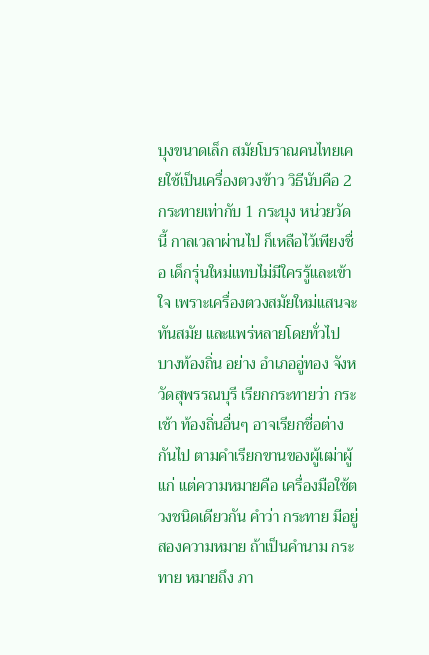บุงขนาดเล็ก สมัยโบราณคนไทยเคยใช้เป็นเครื่องตวงข้าว วิธีนับคือ 2 กระทายเท่ากับ 1 กระบุง หน่วยวัดนี้ กาลเวลาผ่านไป ก็เหลือไว้เพียงชื่อ เด็กรุ่นใหม่แทบไม่มีใครรู้และเข้าใจ เพราะเครื่องตวงสมัยใหม่แสนจะทันสมัย และแพร่หลายโดยทั่วไป บางท้องถิ่น อย่าง อำเภออู่ทอง จังหวัดสุพรรณบุรี เรียกกระทายว่า กระเช้า ท้องถิ่นอื่นๆ อาจเรียกชื่อต่างกันไป ตามคำเรียกขานของผู้เฒ่าผู้แก่ แต่ความหมายคือ เครื่องมือใช้ตวงชนิดเดียวกัน คำว่า กระทาย มีอยู่สองความหมาย ถ้าเป็นคำนาม กระทาย หมายถึง ภา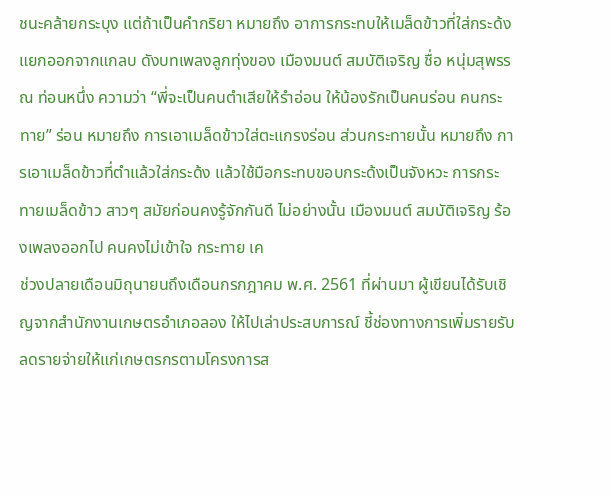ชนะคล้ายกระบุง แต่ถ้าเป็นคำกริยา หมายถึง อาการกระทบให้เมล็ดข้าวที่ใส่กระด้งแยกออกจากแกลบ ดังบทเพลงลูกทุ่งของ เมืองมนต์ สมบัติเจริญ ชื่อ หนุ่มสุพรรณ ท่อนหนึ่ง ความว่า “พี่จะเป็นคนตำเสียให้รำอ่อน ให้น้องรักเป็นคนร่อน คนกระทาย” ร่อน หมายถึง การเอาเมล็ดข้าวใส่ตะแกรงร่อน ส่วนกระทายนั้น หมายถึง การเอาเมล็ดข้าวที่ตำแล้วใส่กระด้ง แล้วใช้มือกระทบขอบกระด้งเป็นจังหวะ การกระทายเมล็ดข้าว สาวๆ สมัยก่อนคงรู้จักกันดี ไม่อย่างนั้น เมืองมนต์ สมบัติเจริญ ร้องเพลงออกไป คนคงไม่เข้าใจ กระทาย เค
ช่วงปลายเดือนมิถุนายนถึงเดือนกรกฎาคม พ.ศ. 2561 ที่ผ่านมา ผู้เขียนได้รับเชิญจากสำนักงานเกษตรอำเภอลอง ให้ไปเล่าประสบการณ์ ชี้ช่องทางการเพิ่มรายรับ ลดรายจ่ายให้แก่เกษตรกรตามโครงการส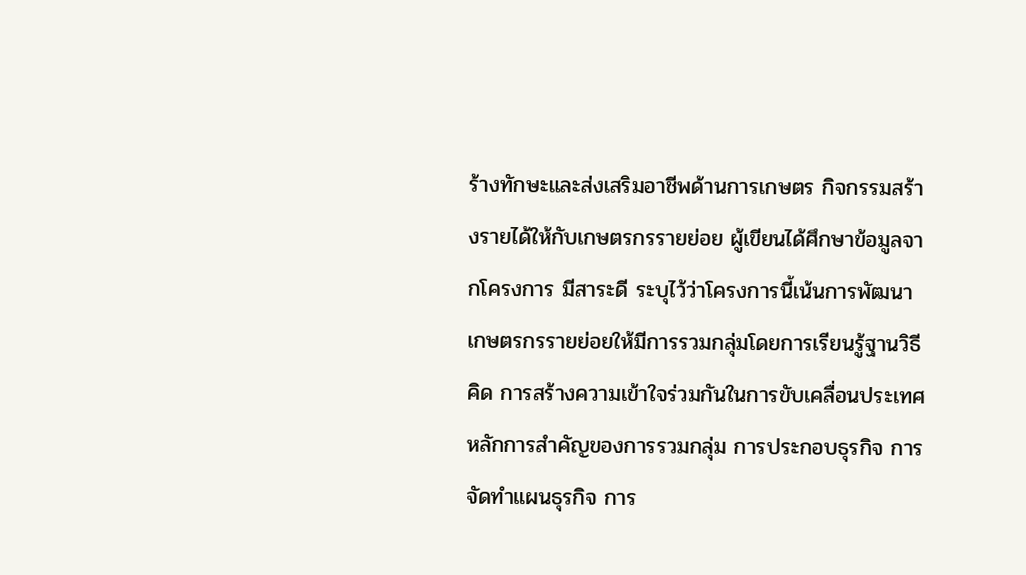ร้างทักษะและส่งเสริมอาชีพด้านการเกษตร กิจกรรมสร้างรายได้ให้กับเกษตรกรรายย่อย ผู้เขียนได้ศึกษาข้อมูลจากโครงการ มีสาระดี ระบุไว้ว่าโครงการนี้เน้นการพัฒนาเกษตรกรรายย่อยให้มีการรวมกลุ่มโดยการเรียนรู้ฐานวิธีคิด การสร้างความเข้าใจร่วมกันในการขับเคลื่อนประเทศ หลักการสำคัญของการรวมกลุ่ม การประกอบธุรกิจ การจัดทำแผนธุรกิจ การ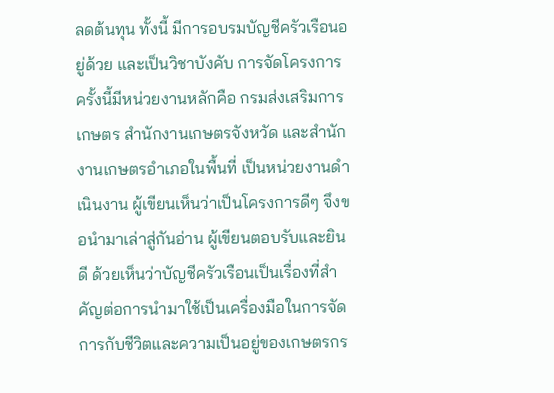ลดต้นทุน ทั้งนี้ มีการอบรมบัญชีครัวเรือนอยู่ด้วย และเป็นวิชาบังคับ การจัดโครงการครั้งนี้มีหน่วยงานหลักคือ กรมส่งเสริมการเกษตร สำนักงานเกษตรจังหวัด และสำนักงานเกษตรอำเภอในพื้นที่ เป็นหน่วยงานดำเนินงาน ผู้เขียนเห็นว่าเป็นโครงการดีๆ จึงขอนำมาเล่าสู่กันอ่าน ผู้เขียนตอบรับและยินดี ด้วยเห็นว่าบัญชีครัวเรือนเป็นเรื่องที่สำคัญต่อการนำมาใช้เป็นเครื่องมือในการจัดการกับชีวิตและความเป็นอยู่ของเกษตรกร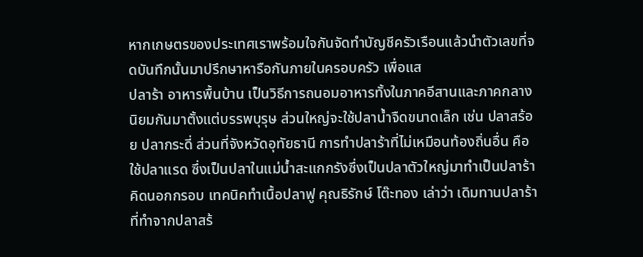หากเกษตรของประเทศเราพร้อมใจกันจัดทำบัญชีครัวเรือนแล้วนำตัวเลขที่จดบันทึกนั้นมาปรึกษาหารือกันภายในครอบครัว เพื่อแส
ปลาร้า อาหารพื้นบ้าน เป็นวิธีการถนอมอาหารทั้งในภาคอีสานและภาคกลาง นิยมกันมาตั้งแต่บรรพบุรุษ ส่วนใหญ่จะใช้ปลาน้ำจืดขนาดเล็ก เช่น ปลาสร้อย ปลากระดี่ ส่วนที่จังหวัดอุทัยธานี การทำปลาร้าที่ไม่เหมือนท้องถิ่นอื่น คือ ใช้ปลาแรด ซึ่งเป็นปลาในแม่น้ำสะแกกรังซึ่งเป็นปลาตัวใหญ่มาทำเป็นปลาร้า คิดนอกกรอบ เทคนิคทำเนื้อปลาฟู คุณธิรักษ์ โต๊ะทอง เล่าว่า เดิมทานปลาร้าที่ทำจากปลาสร้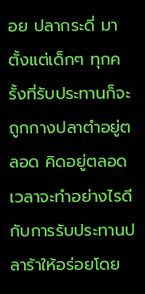อย ปลากระดี่ มาตั้งแต่เด็กๆ ทุกครั้งที่รับประทานก็จะถูกกางปลาตำอยู่ตลอด คิดอยู่ตลอดเวลาจะทำอย่างไรดีกับการรับประทานปลาร้าให้อร่อยโดย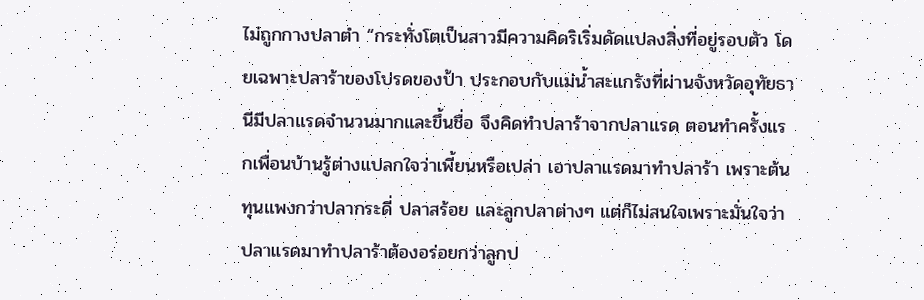ไม่ถูกกางปลาตำ “กระทั่งโตเป็นสาวมีความคิดริเริ่มดัดแปลงสิ่งที่อยู่รอบตัว โดยเฉพาะปลาร้าของโปรดของป้า ประกอบกับแม่น้ำสะแกรังที่ผ่านจังหวัดอุทัยธานีมีปลาแรดจำนวนมากและขึ้นชื่อ จึงคิดทำปลาร้าจากปลาแรด ตอนทำครั้งแรกเพื่อนบ้านรู้ต่างแปลกใจว่าเพี้ยนหรือเปล่า เอาปลาแรดมาทำปลาร้า เพราะต้นทุนแพงกว่าปลากระดี่ ปลาสร้อย และลูกปลาต่างๆ แต่ก็ไม่สนใจเพราะมั่นใจว่าปลาแรดมาทำปลาร้าต้องอร่อยกว่าลูกป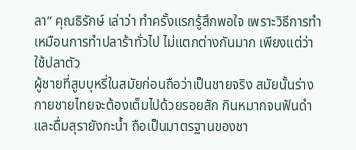ลา” คุณธิรักษ์ เล่าว่า ทำครั้งแรกรู้สึกพอใจ เพราะวิธีการทำเหมือนการทำปลาร้าทั่วไป ไม่แตกต่างกันมาก เพียงแต่ว่าใช้ปลาตัว
ผู้ชายที่สูบบุหรี่ในสมัยก่อนถือว่าเป็นชายจริง สมัยนั้นร่างกายชายไทยจะต้องเต็มไปด้วยรอยสัก กินหมากจนฟันดำ และดื่มสุรายังกะน้ำ ถือเป็นมาตรฐานของชา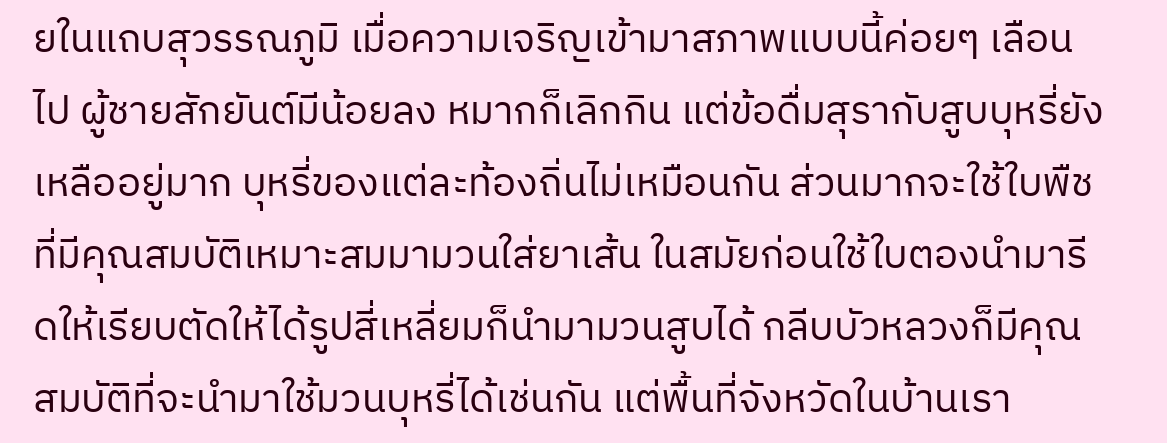ยในแถบสุวรรณภูมิ เมื่อความเจริญเข้ามาสภาพแบบนี้ค่อยๆ เลือนไป ผู้ชายสักยันต์มีน้อยลง หมากก็เลิกกิน แต่ข้อดื่มสุรากับสูบบุหรี่ยังเหลืออยู่มาก บุหรี่ของแต่ละท้องถิ่นไม่เหมือนกัน ส่วนมากจะใช้ใบพืชที่มีคุณสมบัติเหมาะสมมามวนใส่ยาเส้น ในสมัยก่อนใช้ใบตองนำมารีดให้เรียบตัดให้ได้รูปสี่เหลี่ยมก็นำมามวนสูบได้ กลีบบัวหลวงก็มีคุณสมบัติที่จะนำมาใช้มวนบุหรี่ได้เช่นกัน แต่พื้นที่จังหวัดในบ้านเรา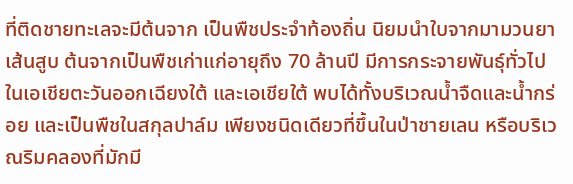ที่ติดชายทะเลจะมีต้นจาก เป็นพืชประจำท้องถิ่น นิยมนำใบจากมามวนยาเส้นสูบ ต้นจากเป็นพืชเก่าแก่อายุถึง 70 ล้านปี มีการกระจายพันธุ์ทั่วไปในเอเชียตะวันออกเฉียงใต้ และเอเชียใต้ พบได้ทั้งบริเวณน้ำจืดและน้ำกร่อย และเป็นพืชในสกุลปาล์ม เพียงชนิดเดียวที่ขึ้นในป่าชายเลน หรือบริเวณริมคลองที่มักมี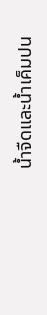น้ำจืดและน้ำเค็มปน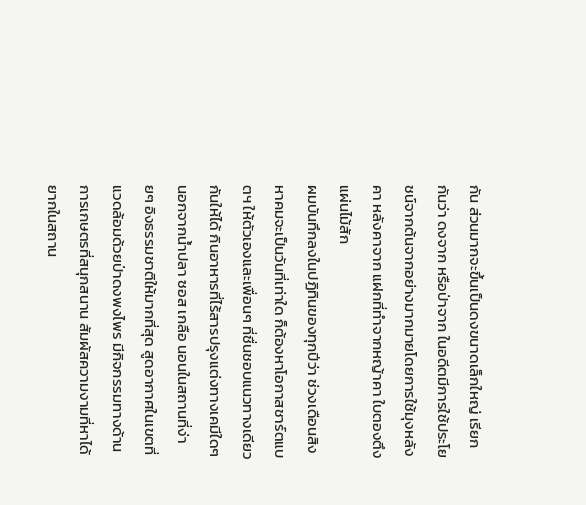กัน ส่วนมากจะขึ้นเป็นดงขนาดเล็กใหญ่ เรียกกันว่า ดงจาก หรือป่าจาก ในอดีตมีการใช้ประโยชน์จากต้นจากอย่างมากมายโดยการใช้มุงหลังคา หลังคาจาก แฝกที่ทำจากหญ้าคา ใบตองตึง แผ่นไม้สัก
ผมบันทึกลงในปฏิทินของทุกปีว่า ช่วงเดือนสิงหาคมจะเป็นวันที่เท่าใด ก็ต้องหาโอกาสชาร์ตแบตฯ ให้ตัวเองและเพื่อนๆ ที่ชื่นชอบแนวทางเดียวกันให้ได้ กินอาหารที่ไร้สารปรุงแต่งทางเคมีใดๆ นอกจากน้ำปลา ซอส เกลือ นอนในสถานที่ง่ายๆ อิงธรรมชาติให้มากที่สุด สูดอากาศในเขตที่แวดล้อมด้วยป่าดงพงไพร มีกิจกรรมทางด้านการเกษตรที่สนุกสนาน สัมผัสความงามที่หาได้ยากในสถาน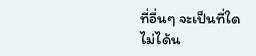ที่อื่นๆ จะเป็นที่ใดไม่ได้น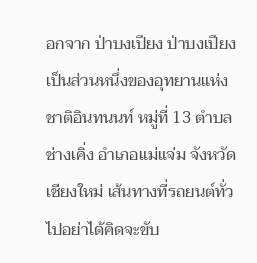อกจาก ป่าบงเปียง ป่าบงเปียง เป็นส่วนหนึ่งของอุทยานแห่งชาติอินทนนท์ หมู่ที่ 13 ตำบลช่างเคิ่ง อำเภอแม่แจ่ม จังหวัดเชียงใหม่ เส้นทางที่รถยนต์ทั่วไปอย่าได้คิดจะขับ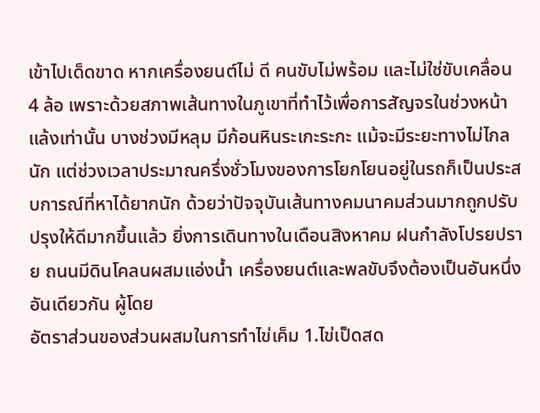เข้าไปเด็ดขาด หากเครื่องยนต์ไม่ ดี คนขับไม่พร้อม และไม่ใช่ขับเคลื่อน 4 ล้อ เพราะด้วยสภาพเส้นทางในภูเขาที่ทำไว้เพื่อการสัญจรในช่วงหน้าแล้งเท่านั้น บางช่วงมีหลุม มีก้อนหินระเกะระกะ แม้จะมีระยะทางไม่ไกลนัก แต่ช่วงเวลาประมาณครึ่งชั่วโมงของการโยกโยนอยู่ในรถก็เป็นประสบการณ์ที่หาได้ยากนัก ด้วยว่าปัจจุบันเส้นทางคมนาคมส่วนมากถูกปรับปรุงให้ดีมากขึ้นแล้ว ยิ่งการเดินทางในเดือนสิงหาคม ฝนกำลังโปรยปราย ถนนมีดินโคลนผสมแอ่งน้ำ เครื่องยนต์และพลขับจึงต้องเป็นอันหนึ่งอันเดียวกัน ผู้โดย
อัตราส่วนของส่วนผสมในการทำไข่เค็ม 1.ไข่เป็ดสด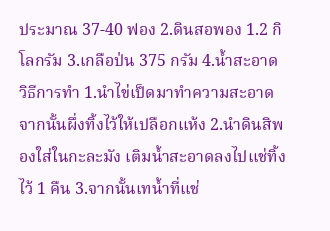ประมาณ 37-40 ฟอง 2.ดินสอพอง 1.2 กิโลกรัม 3.เกลือป่น 375 กรัม 4.น้ำสะอาด วิธีการทำ 1.นำไข่เป็ดมาทำความสะอาดจากนั้นผึ่งทิ้งไว้ให้เปลือกแห้ง 2.นำดินสิพองใส่ในกะละมัง เติมน้ำสะอาดลงไปแช่ทิ้งไว้ 1 คืน 3.จากนั้นเทน้ำที่แช่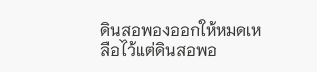ดินสอพองออกให้หมดเหลือไว้แต่ดินสอพอ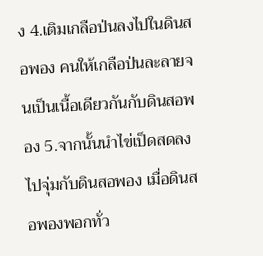ง 4.เติมเกลือป่นลงไปในดินสอพอง คนให้เกลือป่นละลายจนเป็นเนื้อเดียวกันกับดินสอพอง 5.จากนั้นนำไข่เป็ดสดลงไปจุ่มกับดินสอพอง เมื่อดินสอพองพอกทั่ว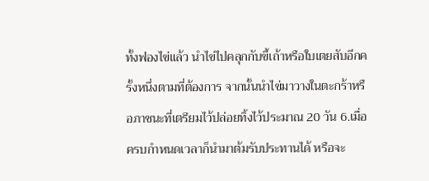ทั้งฟองไข่แล้ว นำไข่ไปคลุกกับขี้เถ้าหรือใบเตยสับอีกครั้งหนึ่งตามที่ต้องการ จากนั้นนำไข่มาวางในตะกร้าหรือภาชนะที่เตรียมไว้ปล่อยทิ้งไว้ประมาณ 20 วัน 6.เมื่อครบกำหนดเวลาก็นำมาต้มรับประทานได้ หรือจะ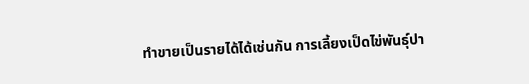ทำขายเป็นรายได้ได้เช่นกัน การเลี้ยงเป็ดไข่พันธุ์ปา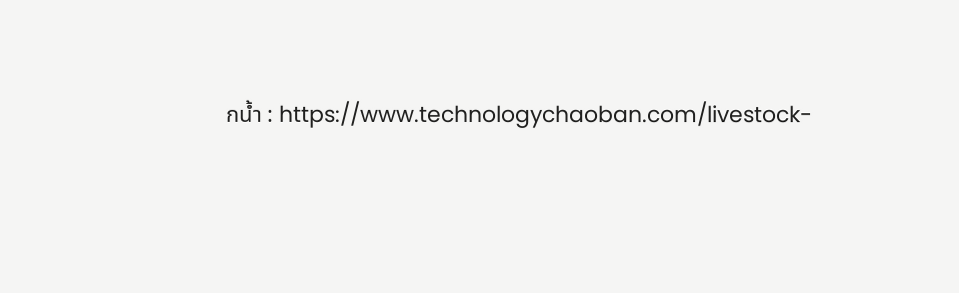กน้ำ : https://www.technologychaoban.com/livestock-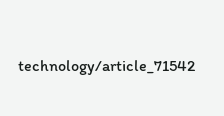technology/article_71542